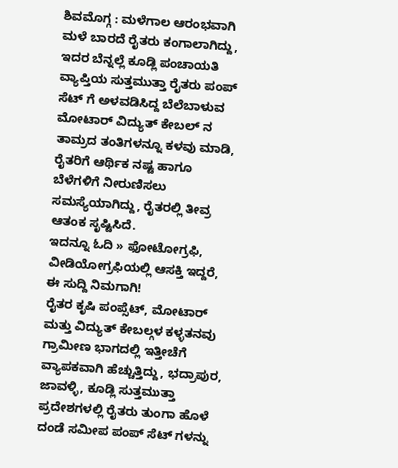ಶಿವಮೊಗ್ಗ : ಮಳೆಗಾಲ ಆರಂಭವಾಗಿ ಮಳೆ ಬಾರದೆ ರೈತರು ಕಂಗಾಲಾಗಿದ್ದು, ಇದರ ಬೆನ್ನಲ್ಲೆ ಕೂಡ್ಲಿ ಪಂಚಾಯತಿ ವ್ಯಾಪ್ತಿಯ ಸುತ್ತಮುತ್ತಾ ರೈತರು ಪಂಪ್ ಸೆಟ್ ಗೆ ಅಳವಡಿಸಿದ್ದ ಬೆಲೆಬಾಳುವ ಮೋಟಾರ್ ವಿದ್ಯುತ್ ಕೇಬಲ್ ನ ತಾಮ್ರದ ತಂತಿಗಳನ್ನೂ ಕಳವು ಮಾಡಿ, ರೈತರಿಗೆ ಆರ್ಥಿಕ ನಷ್ಟ ಹಾಗೂ ಬೆಳೆಗಳಿಗೆ ನೀರುಣಿಸಲು ಸಮಸ್ಯೆಯಾಗಿದ್ದು, ರೈತರಲ್ಲಿ ತೀವ್ರ ಆತಂಕ ಸೃಷ್ಟಿಸಿದೆ.
ಇದನ್ನೂ ಓದಿ » ಫೋಟೋಗ್ರಫಿ, ವೀಡಿಯೋಗ್ರಫಿಯಲ್ಲಿ ಆಸಕ್ತಿ ಇದ್ದರೆ, ಈ ಸುದ್ದಿ ನಿಮಗಾಗಿ!
ರೈತರ ಕೃಷಿ ಪಂಪ್ಸೆಟ್, ಮೋಟಾರ್ ಮತ್ತು ವಿದ್ಯುತ್ ಕೇಬಲ್ಗಳ ಕಳ್ಳತನವು ಗ್ರಾಮೀಣ ಭಾಗದಲ್ಲಿ ಇತ್ತೀಚೆಗೆ ವ್ಯಾಪಕವಾಗಿ ಹೆಚ್ಚುತ್ತಿದ್ದು, ಭದ್ರಾಪುರ, ಜಾವಳ್ಳಿ, ಕೂಡ್ಲಿ ಸುತ್ತಮುತ್ತಾ ಪ್ರದೇಶಗಳಲ್ಲಿ ರೈತರು ತುಂಗಾ ಹೊಳೆ ದಂಡೆ ಸಮೀಪ ಪಂಪ್ ಸೆಟ್ ಗಳನ್ನು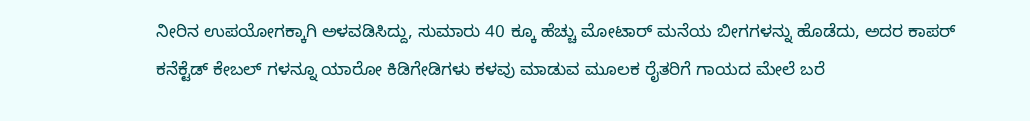ನೀರಿನ ಉಪಯೋಗಕ್ಕಾಗಿ ಅಳವಡಿಸಿದ್ದು, ಸುಮಾರು 40 ಕ್ಕೂ ಹೆಚ್ಚು ಮೋಟಾರ್ ಮನೆಯ ಬೀಗಗಳನ್ನು ಹೊಡೆದು, ಅದರ ಕಾಪರ್ ಕನೆಕ್ಟೆಡ್ ಕೇಬಲ್ ಗಳನ್ನೂ ಯಾರೋ ಕಿಡಿಗೇಡಿಗಳು ಕಳವು ಮಾಡುವ ಮೂಲಕ ರೈತರಿಗೆ ಗಾಯದ ಮೇಲೆ ಬರೆ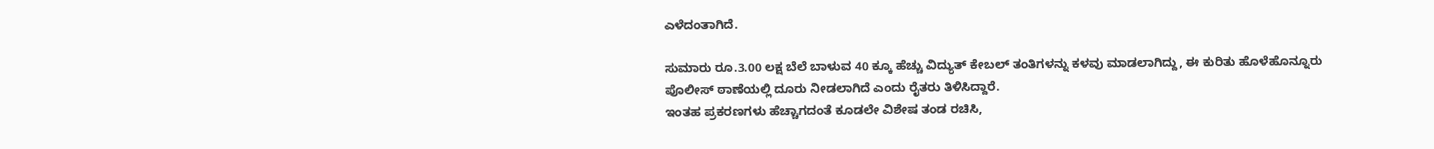ಎಳೆದಂತಾಗಿದೆ.

ಸುಮಾರು ರೂ.3.00 ಲಕ್ಷ ಬೆಲೆ ಬಾಳುವ 40 ಕ್ಕೂ ಹೆಚ್ಚು ವಿದ್ಯುತ್ ಕೇಬಲ್ ತಂತಿಗಳನ್ನು ಕಳವು ಮಾಡಲಾಗಿದ್ದು, ಈ ಕುರಿತು ಹೊಳೆಹೊನ್ನೂರು ಪೊಲೀಸ್ ಠಾಣೆಯಲ್ಲಿ ದೂರು ನೀಡಲಾಗಿದೆ ಎಂದು ರೈತರು ತಿಳಿಸಿದ್ದಾರೆ.
ಇಂತಹ ಪ್ರಕರಣಗಳು ಹೆಚ್ಚಾಗದಂತೆ ಕೂಡಲೇ ವಿಶೇಷ ತಂಡ ರಚಿಸಿ,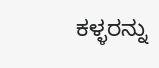ಕಳ್ಳರನ್ನು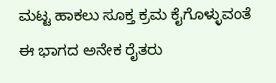ಮಟ್ಟ ಹಾಕಲು ಸೂಕ್ತ ಕ್ರಮ ಕೈಗೊಳ್ಳುವಂತೆ ಈ ಭಾಗದ ಅನೇಕ ರೈತರು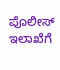ಪೊಲೀಸ್ ಇಲಾಖೆಗೆ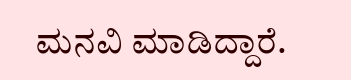ಮನವಿ ಮಾಡಿದ್ದಾರೆ.